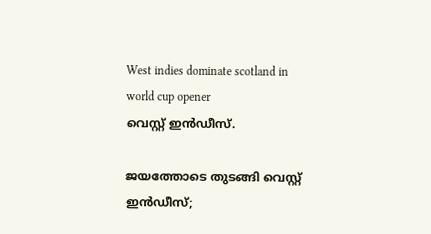West indies dominate scotland in world cup opener
വെസ്റ്റ് ഇന്‍ഡീസ്.

ജയത്തോടെ തുടങ്ങി വെസ്റ്റ് ഇന്‍ഡീസ്;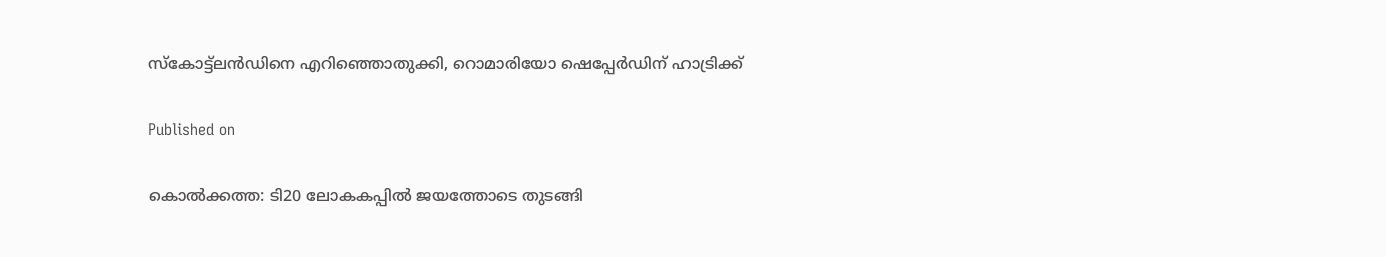സ്‌കോട്ട്ലന്‍ഡിനെ എറിഞ്ഞൊതുക്കി, റൊമാരിയോ ഷെപ്പേര്‍ഡിന് ഹാട്രിക്ക്

Published on

കൊല്‍ക്കത്ത: ടി20 ലോകകപ്പില്‍ ജയത്തോടെ തുടങ്ങി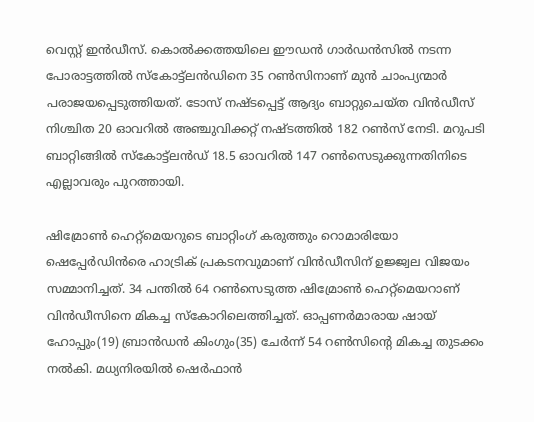വെസ്റ്റ് ഇന്‍ഡീസ്. കൊല്‍ക്കത്തയിലെ ഈഡന്‍ ഗാര്‍ഡന്‍സില്‍ നടന്ന പോരാട്ടത്തില്‍ സ്‌കോട്ട്ലന്‍ഡിനെ 35 റണ്‍സിനാണ് മുന്‍ ചാംപ്യന്മാര്‍ പരാജയപ്പെടുത്തിയത്. ടോസ് നഷ്ടപ്പെട്ട് ആദ്യം ബാറ്റുചെയ്ത വിന്‍ഡീസ് നിശ്ചിത 20 ഓവറില്‍ അഞ്ചുവിക്കറ്റ് നഷ്ടത്തില്‍ 182 റണ്‍സ് നേടി. മറുപടി ബാറ്റിങ്ങില്‍ സ്‌കോട്ട്ലന്‍ഡ് 18.5 ഓവറില്‍ 147 റണ്‍സെടുക്കുന്നതിനിടെ എല്ലാവരും പുറത്തായി.

ഷിമ്രോണ്‍ ഹെറ്റ്മെയറുടെ ബാറ്റിംഗ് കരുത്തും റൊമാരിയോ ഷെപ്പേര്‍ഡിന്‍രെ ഹാട്രിക് പ്രകടനവുമാണ് വിന്‍ഡീസിന് ഉജ്ജ്വല വിജയം സമ്മാനിച്ചത്. 34 പന്തില്‍ 64 റണ്‍സെടുത്ത ഷിമ്രോണ്‍ ഹെറ്റ്മെയറാണ് വിന്‍ഡീസിനെ മികച്ച സ്‌കോറിലെത്തിച്ചത്. ഓപ്പണര്‍മാരായ ഷായ് ഹോപ്പും(19) ബ്രാന്‍ഡന്‍ കിംഗും(35) ചേര്‍ന്ന് 54 റണ്‍സിന്റെ മികച്ച തുടക്കം നല്‍കി. മധ്യനിരയില്‍ ഷെര്‍ഫാന്‍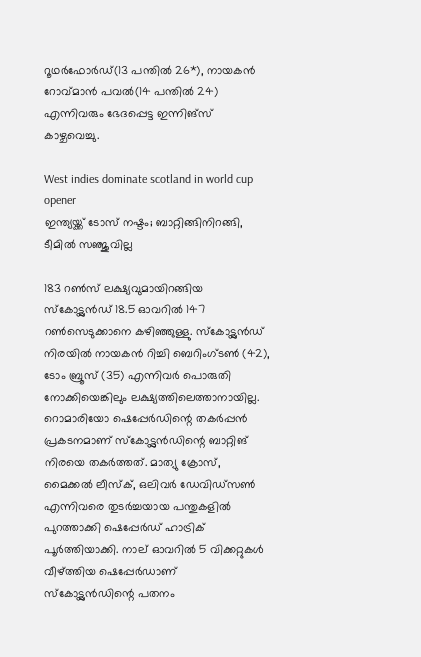റൂഥര്‍ഫോര്‍ഡ്(13 പന്തില്‍ 26*), നായകന്‍ റോവ്മാന്‍ പവല്‍(14 പന്തില്‍ 24) എന്നിവരും ഭേദപ്പെട്ട ഇന്നിങ്‌സ് കാഴ്ചവെച്ചു.

West indies dominate scotland in world cup opener
ഇന്ത്യയ്ക്ക് ടോസ് നഷ്ടം; ബാറ്റിങ്ങിനിറങ്ങി, ടീമില്‍ സഞ്ജുവില്ല

183 റണ്‍സ് ലക്ഷ്യവുമായിറങ്ങിയ സ്‌കോട്ട്ലന്‍ഡ് 18.5 ഓവറില്‍ 147 റണ്‍സെടുക്കാനെ കഴിഞ്ഞുള്ളു. സ്‌കോട്ട്ലന്‍ഡ് നിരയില്‍ നായകന്‍ റിച്ചി ബെറിംഗ്ടണ്‍ (42), ടോം ബ്രൂസ് (35) എന്നിവര്‍ പൊരുതി നോക്കിയെങ്കിലും ലക്ഷ്യത്തിലെത്താനായില്ല. റൊമാരിയോ ഷെപ്പേര്‍ഡിന്റെ തകര്‍പ്പന്‍ പ്രകടനമാണ് സ്‌കോട്ട്ലന്‍ഡിന്റെ ബാറ്റിങ് നിരയെ തകര്‍ത്തത്. മാത്യു ക്രോസ്, മൈക്കല്‍ ലീസ്‌ക്, ഒലിവര്‍ ഡേവിഡ്സണ്‍ എന്നിവരെ തുടര്‍ച്ചയായ പന്തുകളില്‍ പുറത്താക്കി ഷെപ്പേര്‍ഡ് ഹാട്രിക് പൂര്‍ത്തിയാക്കി. നാല് ഓവറില്‍ 5 വിക്കറ്റുകള്‍ വീഴ്ത്തിയ ഷെപ്പേര്‍ഡാണ് സ്‌കോട്ട്ലന്‍ഡിന്റെ പതനം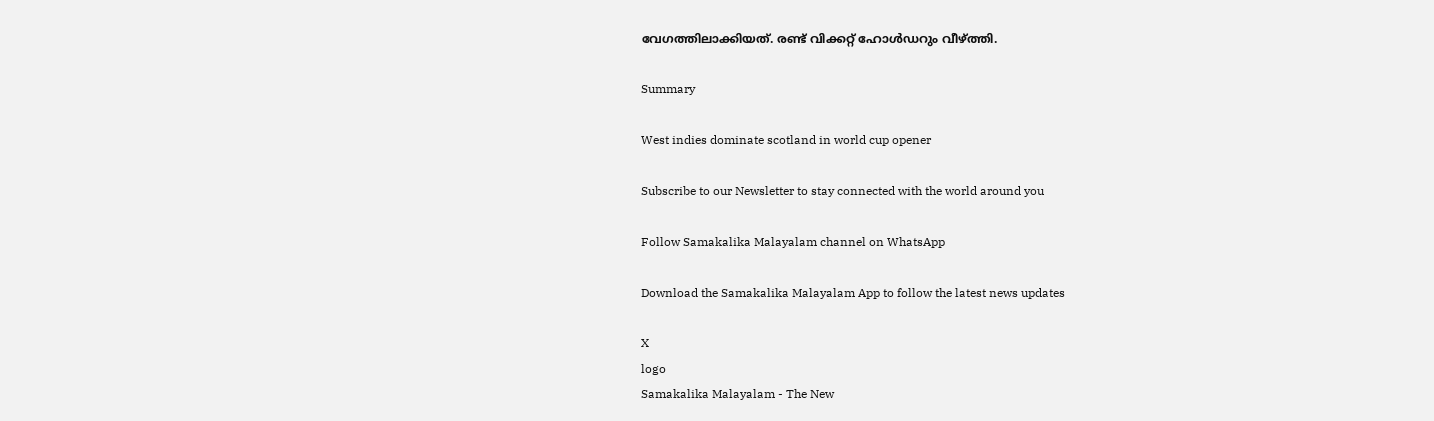വേഗത്തിലാക്കിയത്. രണ്ട് വിക്കറ്റ് ഹോള്‍ഡറും വീഴ്ത്തി.

Summary

West indies dominate scotland in world cup opener

Subscribe to our Newsletter to stay connected with the world around you

Follow Samakalika Malayalam channel on WhatsApp

Download the Samakalika Malayalam App to follow the latest news updates

X
logo
Samakalika Malayalam - The New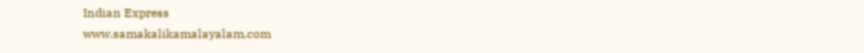Indian Express
www.samakalikamalayalam.com